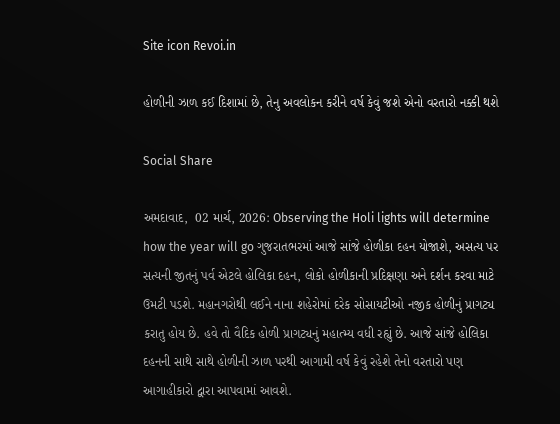Site icon Revoi.in

હોળીની ઝાળ કઈ દિશામાં છે, તેનુ અવલોકન કરીને વર્ષ કેવું જશે એનો વરતારો નક્કી થશે

Social Share

અમદાવાદ,  02 માર્ચ, 2026: Observing the Holi lights will determine how the year will go ગુજરાતભરમાં આજે સાંજે હોળીકા દહન યોજાશે, અસત્ય પર સત્યની જીતનું પર્વ એટલે હોલિકા દહન, લોકો હોળીકાની પ્રદિક્ષણા અને દર્શન કરવા માટે ઉમટી પડશે. મહાનગરોથી લઈને નાના શહેરોમાં દરેક સોસાયટીઓ નજીક હોળીનું પ્રાગટ્ય કરાતુ હોય છે. હવે તો વૈદિક હોળી પ્રાગટ્યનું મહાત્મ્ય વધી રહ્યું છે. આજે સાંજે હોલિકા દહનની સાથે સાથે હોળીની ઝાળ પરથી આગામી વર્ષ કેવું રહેશે તેનો વરતારો પણ આગાહીકારો દ્વારા આપવામાં આવશે.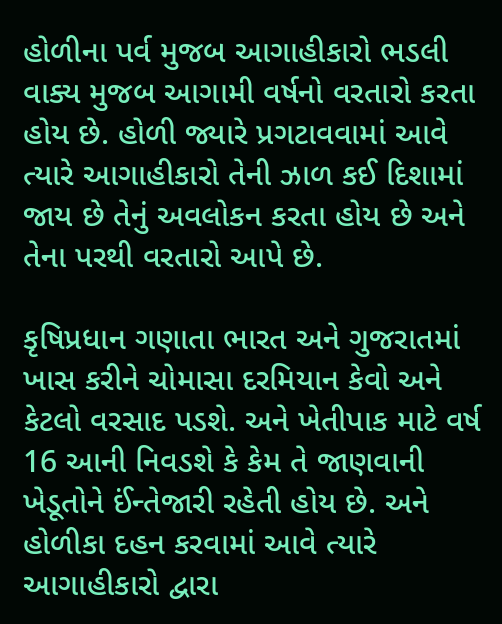હોળીના પર્વ મુજબ આગાહીકારો ભડલી વાક્ય મુજબ આગામી વર્ષનો વરતારો કરતા હોય છે. હોળી જ્યારે પ્રગટાવવામાં આવે ત્યારે આગાહીકારો તેની ઝાળ કઈ દિશામાં જાય છે તેનું અવલોકન કરતા હોય છે અને તેના પરથી વરતારો આપે છે.

કૃષિપ્રધાન ગણાતા ભારત અને ગુજરાતમાં ખાસ કરીને ચોમાસા દરમિયાન કેવો અને કેટલો વરસાદ પડશે. અને ખેતીપાક માટે વર્ષ 16 આની નિવડશે કે કેમ તે જાણવાની ખેડૂતોને ઈંન્તેજારી રહેતી હોય છે. અને હોળીકા દહન કરવામાં આવે ત્યારે આગાહીકારો દ્વારા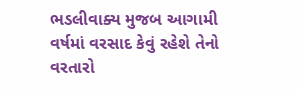ભડલીવાક્ય મુજબ આગામી વર્ષમાં વરસાદ કેવું રહેશે તેનો વરતારો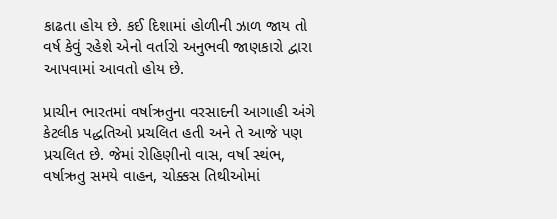કાઢતા હોય છે. કઈ દિશામાં હોળીની ઝાળ જાય તો વર્ષ કેવું રહેશે એનો વર્તારો અનુભવી જાણકારો દ્વારા આપવામાં આવતો હોય છે.

પ્રાચીન ભારતમાં વર્ષાઋતુના વરસાદની આગાહી અંગે કેટલીક પદ્ધતિઓ પ્રચલિત હતી અને તે આજે પણ પ્રચલિત છે. જેમાં રોહિણીનો વાસ, વર્ષા સ્થંભ, વર્ષાઋતુ સમયે વાહન, ચોક્કસ તિથીઓમાં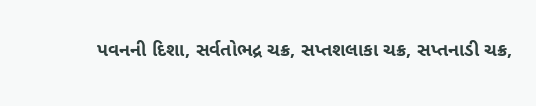પવનની દિશા, સર્વતોભદ્ર ચક્ર, સપ્તશલાકા ચક્ર, સપ્તનાડી ચક્ર,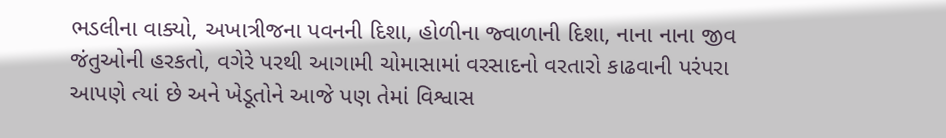ભડલીના વાક્યો, અખાત્રીજના પવનની દિશા, હોળીના જ્વાળાની દિશા, નાના નાના જીવ જંતુઓની હરકતો, વગેરે પરથી આગામી ચોમાસામાં વરસાદનો વરતારો કાઢવાની પરંપરા આપણે ત્યાં છે અને ખેડૂતોને આજે પણ તેમાં વિશ્વાસ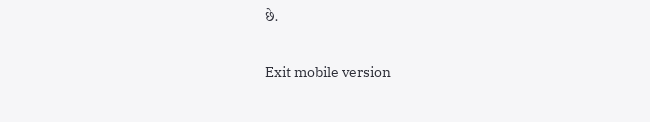છે.

Exit mobile version